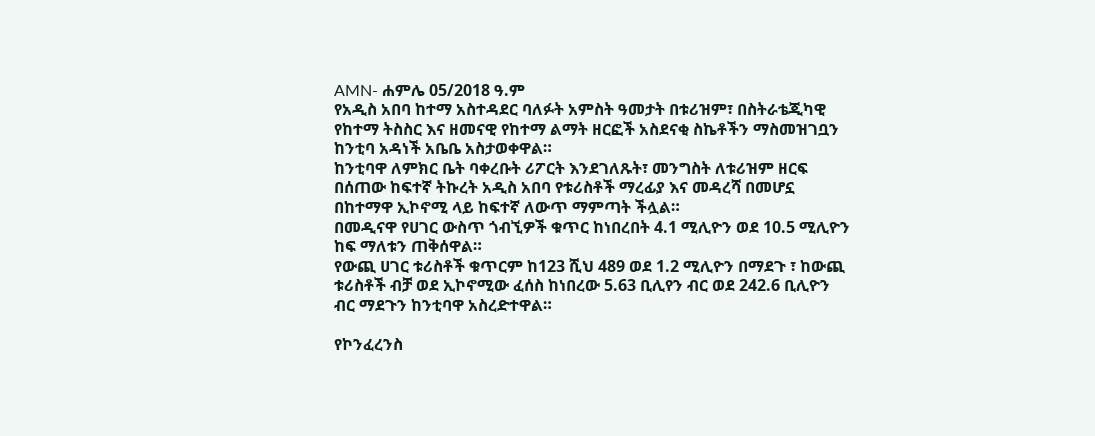AMN- ሐምሌ 05/2018 ዓ.ም
የአዲስ አበባ ከተማ አስተዳደር ባለፉት አምስት ዓመታት በቱሪዝም፣ በስትራቴጂካዊ የከተማ ትስስር እና ዘመናዊ የከተማ ልማት ዘርፎች አስደናቂ ስኬቶችን ማስመዝገቧን ከንቲባ አዳነች አቤቤ አስታወቀዋል።
ከንቲባዋ ለምክር ቤት ባቀረቡት ሪፖርት እንደገለጹት፣ መንግስት ለቱሪዝም ዘርፍ በሰጠው ከፍተኛ ትኩረት አዲስ አበባ የቱሪስቶች ማረፊያ እና መዳረሻ በመሆኗ በከተማዋ ኢኮኖሚ ላይ ከፍተኛ ለውጥ ማምጣት ችሏል።
በመዲናዋ የሀገር ውስጥ ጎብኚዎች ቁጥር ከነበረበት 4.1 ሚሊዮን ወደ 10.5 ሚሊዮን ከፍ ማለቱን ጠቅሰዋል።
የውጪ ሀገር ቱሪስቶች ቁጥርም ከ123 ሺህ 489 ወደ 1.2 ሚሊዮን በማደጉ ፣ ከውጪ ቱሪስቶች ብቻ ወደ ኢኮኖሚው ፈሰስ ከነበረው 5.63 ቢሊየን ብር ወደ 242.6 ቢሊዮን ብር ማደጉን ከንቲባዋ አስረድተዋል።

የኮንፈረንስ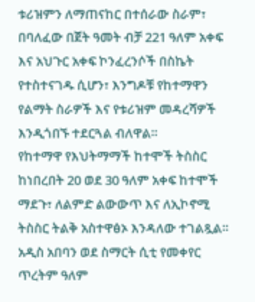ቱሪዝምን ለማጠናከር በተሰራው ስራም፣ በባለፈው በጀት ዓመት ብቻ 221 ዓለም አቀፍ እና አህጉር አቀፍ ኮንፈረንሶች በስኬት የተስተናገዱ ሲሆን፣ እንግዶቹ የከተማዋን የልማት ስራዎች እና የቱሪዝም መዳረሻዎች እንዲጎበኙ ተደርጓል ብለዋል።
የከተማዋ የእህትማማች ከተሞች ትስስር ከነበረበት 20 ወደ 30 ዓለም አቀፍ ከተሞች ማደጉ፣ ለልምድ ልውውጥ እና ለኢኮኖሚ ትስስር ትልቅ አስተዋፅኦ እንዳለው ተገልጿል።
አዲስ አበባን ወደ ስማርት ሲቲ የመቀየር ጥረትም ዓለም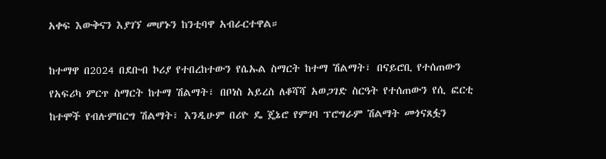አቀፍ እውቅናን እያገኘ መሆኑን ከንቲባዋ አብራርተዋል።

ከተማዋ በ2024 በደቡብ ኮሪያ የተበረከተውን የሴኡል ስማርት ከተማ ሽልማት፣ በናይሮቢ የተሰጠውን የአፍሪካ ምርጥ ስማርት ከተማ ሽልማት፣ በቦነስ አይረስ ለቆሻሻ አወጋገድ ስርዓት የተሰጠውን የሲ ፎርቲ ከተሞች የብሉምበርግ ሽልማት፣ እንዲሁም በሪዮ ዴ ጄኔሮ የምገባ ፕሮግራም ሽልማት መጎናጸፏን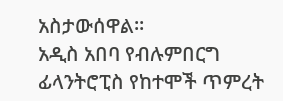አስታውሰዋል።
አዲስ አበባ የብሉምበርግ ፊላንትሮፒስ የከተሞች ጥምረት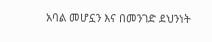አባል መሆኗን እና በመንገድ ደህንነት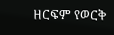ዘርፍም የወርቅ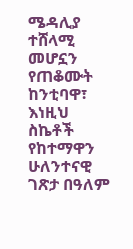ሜዳሊያ ተሸላሚ መሆኗን የጠቆሙት ከንቲባዋ፣ እነዚህ ስኬቶች የከተማዋን ሁለንተናዊ ገጽታ በዓለም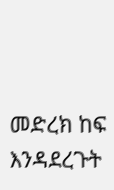መድረክ ከፍ እንዳደረጉት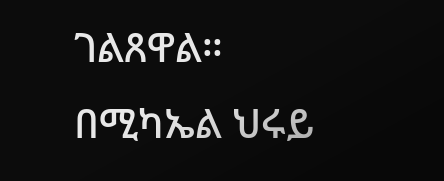ገልጸዋል።
በሚካኤል ህሩይ